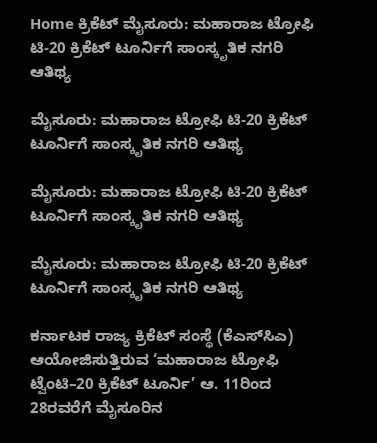Home ಕ್ರಿಕೆಟ್ ಮೈಸೂರು: ಮಹಾರಾಜ ಟ್ರೋಫಿ ಟಿ-20 ಕ್ರಿಕೆಟ್ ಟೂರ್ನಿಗೆ ಸಾಂಸ್ಕೃತಿಕ ನಗರಿ ಆತಿಥ್ಯ

ಮೈಸೂರು: ಮಹಾರಾಜ ಟ್ರೋಫಿ ಟಿ-20 ಕ್ರಿಕೆಟ್ ಟೂರ್ನಿಗೆ ಸಾಂಸ್ಕೃತಿಕ ನಗರಿ ಆತಿಥ್ಯ

ಮೈಸೂರು: ಮಹಾರಾಜ ಟ್ರೋಫಿ ಟಿ-20 ಕ್ರಿಕೆಟ್ ಟೂರ್ನಿಗೆ ಸಾಂಸ್ಕೃತಿಕ ನಗರಿ ಆತಿಥ್ಯ

ಮೈಸೂರು: ಮಹಾರಾಜ ಟ್ರೋಫಿ ಟಿ-20 ಕ್ರಿಕೆಟ್ ಟೂರ್ನಿಗೆ ಸಾಂಸ್ಕೃತಿಕ ನಗರಿ ಆತಿಥ್ಯ

ಕರ್ನಾಟಕ ರಾಜ್ಯ ಕ್ರಿಕೆಟ್ ಸಂಸ್ಥೆ (ಕೆಎಸ್‌ಸಿಎ) ಆಯೋಜಿಸುತ್ತಿರುವ ‘ಮಹಾರಾಜ ಟ್ರೋಫಿ ಟ್ವೆಂಟಿ–20 ಕ್ರಿಕೆಟ್ ಟೂರ್ನಿ’ ಆ. 11ರಿಂದ 28ರವರೆಗೆ ಮೈಸೂರಿನ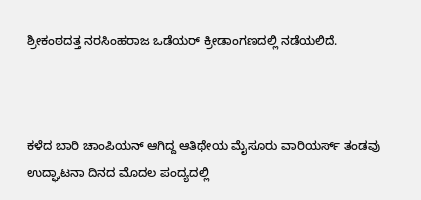ಶ್ರೀಕಂಠದತ್ತ ನರಸಿಂಹರಾಜ ಒಡೆಯರ್ ಕ್ರೀಡಾಂಗಣದಲ್ಲಿ ನಡೆಯಲಿದೆ.



ಕಳೆದ ಬಾರಿ ಚಾಂಪಿಯನ್ ಆಗಿದ್ದ ಆತಿಥೇಯ ಮೈಸೂರು ವಾರಿಯರ್ಸ್ ತಂಡವು ಉದ್ಘಾಟನಾ ದಿನದ ಮೊದಲ ಪಂದ್ಯದಲ್ಲಿ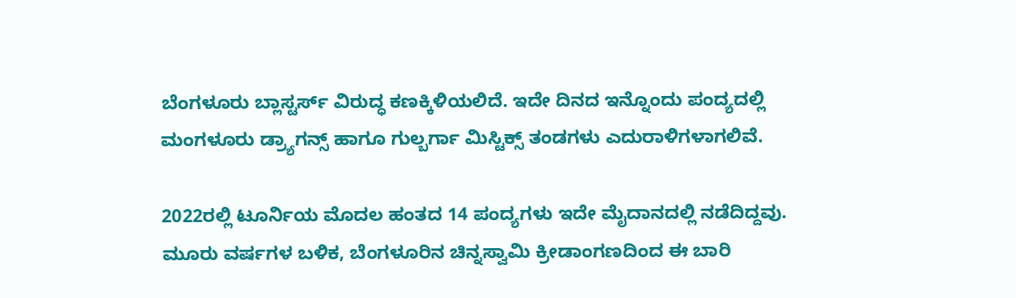ಬೆಂಗಳೂರು ಬ್ಲಾಸ್ಟರ್ಸ್ ವಿರುದ್ಧ ಕಣಕ್ಕಿಳಿಯಲಿದೆ. ಇದೇ ದಿನದ ಇನ್ನೊಂದು ಪಂದ್ಯದಲ್ಲಿ ಮಂಗಳೂರು ಡ್ರ್ಯಾಗನ್ಸ್ ಹಾಗೂ ಗುಲ್ಬರ್ಗಾ ಮಿಸ್ಟಿಕ್ಸ್ ತಂಡಗಳು ಎದುರಾಳಿಗಳಾಗಲಿವೆ.

2022ರಲ್ಲಿ ಟೂರ್ನಿಯ ಮೊದಲ ಹಂತದ 14 ಪಂದ್ಯಗಳು ಇದೇ ಮೈದಾನದಲ್ಲಿ ನಡೆದಿದ್ದವು. ಮೂರು ವರ್ಷಗಳ ಬಳಿಕ, ಬೆಂಗಳೂರಿನ ಚಿನ್ನಸ್ವಾಮಿ ಕ್ರೀಡಾಂಗಣದಿಂದ ಈ ಬಾರಿ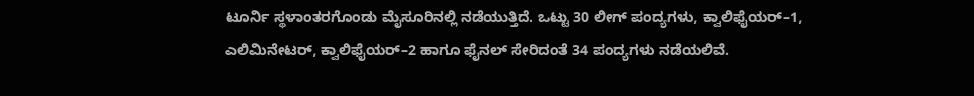ಟೂರ್ನಿ ಸ್ಥಳಾಂತರಗೊಂಡು ಮೈಸೂರಿನಲ್ಲಿ ನಡೆಯುತ್ತಿದೆ. ಒಟ್ಟು 30 ಲೀಗ್ ಪಂದ್ಯಗಳು, ಕ್ವಾಲಿಫೈಯರ್–1, ಎಲಿಮಿನೇಟರ್, ಕ್ವಾಲಿಫೈಯರ್–2 ಹಾಗೂ ಫೈನಲ್ ಸೇರಿದಂತೆ 34 ಪಂದ್ಯಗಳು ನಡೆಯಲಿವೆ.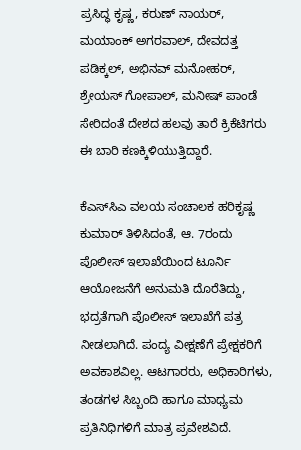ಪ್ರಸಿದ್ಧ ಕೃಷ್ಣ, ಕರುಣ್ ನಾಯರ್, ಮಯಾಂಕ್ ಅಗರವಾಲ್, ದೇವದತ್ತ ಪಡಿಕ್ಕಲ್, ಅಭಿನವ್ ಮನೋಹರ್, ಶ್ರೇಯಸ್ ಗೋಪಾಲ್, ಮನೀಷ್ ಪಾಂಡೆ ಸೇರಿದಂತೆ ದೇಶದ ಹಲವು ತಾರೆ ಕ್ರಿಕೆಟಿಗರು ಈ ಬಾರಿ ಕಣಕ್ಕಿಳಿಯುತ್ತಿದ್ದಾರೆ.

ಕೆಎಸ್‌ಸಿಎ ವಲಯ ಸಂಚಾಲಕ ಹರಿಕೃಷ್ಣ ಕುಮಾರ್ ತಿಳಿಸಿದಂತೆ, ಆ. 7ರಂದು ಪೊಲೀಸ್ ಇಲಾಖೆಯಿಂದ ಟೂರ್ನಿ ಆಯೋಜನೆಗೆ ಅನುಮತಿ ದೊರೆತಿದ್ದು, ಭದ್ರತೆಗಾಗಿ ಪೊಲೀಸ್ ಇಲಾಖೆಗೆ ಪತ್ರ ನೀಡಲಾಗಿದೆ. ಪಂದ್ಯ ವೀಕ್ಷಣೆಗೆ ಪ್ರೇಕ್ಷಕರಿಗೆ ಅವಕಾಶವಿಲ್ಲ. ಆಟಗಾರರು, ಅಧಿಕಾರಿಗಳು, ತಂಡಗಳ ಸಿಬ್ಬಂದಿ ಹಾಗೂ ಮಾಧ್ಯಮ ಪ್ರತಿನಿಧಿಗಳಿಗೆ ಮಾತ್ರ ಪ್ರವೇಶವಿದೆ.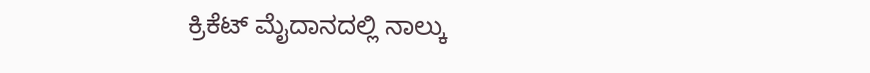ಕ್ರಿಕೆಟ್ ಮೈದಾನದಲ್ಲಿ ನಾಲ್ಕು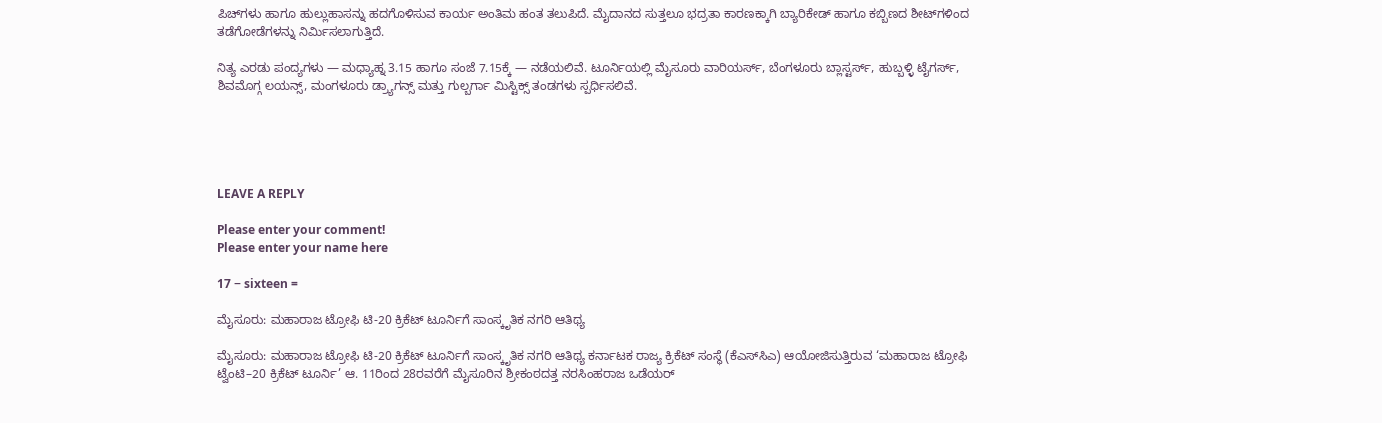ಪಿಚ್‌ಗಳು ಹಾಗೂ ಹುಲ್ಲುಹಾಸನ್ನು ಹದಗೊಳಿಸುವ ಕಾರ್ಯ ಅಂತಿಮ ಹಂತ ತಲುಪಿದೆ. ಮೈದಾನದ ಸುತ್ತಲೂ ಭದ್ರತಾ ಕಾರಣಕ್ಕಾಗಿ ಬ್ಯಾರಿಕೇಡ್ ಹಾಗೂ ಕಬ್ಬಿಣದ ಶೀಟ್‌ಗಳಿಂದ ತಡೆಗೋಡೆಗಳನ್ನು ನಿರ್ಮಿಸಲಾಗುತ್ತಿದೆ.

ನಿತ್ಯ ಎರಡು ಪಂದ್ಯಗಳು — ಮಧ್ಯಾಹ್ನ 3.15 ಹಾಗೂ ಸಂಜೆ 7.15ಕ್ಕೆ — ನಡೆಯಲಿವೆ. ಟೂರ್ನಿಯಲ್ಲಿ ಮೈಸೂರು ವಾರಿಯರ್ಸ್, ಬೆಂಗಳೂರು ಬ್ಲಾಸ್ಟರ್ಸ್, ಹುಬ್ಬಳ್ಳಿ ಟೈಗರ್ಸ್, ಶಿವಮೊಗ್ಗ ಲಯನ್ಸ್, ಮಂಗಳೂರು ಡ್ರ್ಯಾಗನ್ಸ್ ಮತ್ತು ಗುಲ್ಬರ್ಗಾ ಮಿಸ್ಟಿಕ್ಸ್ ತಂಡಗಳು ಸ್ಪರ್ಧಿಸಲಿವೆ.





LEAVE A REPLY

Please enter your comment!
Please enter your name here

17 − sixteen =

ಮೈಸೂರು: ಮಹಾರಾಜ ಟ್ರೋಫಿ ಟಿ-20 ಕ್ರಿಕೆಟ್ ಟೂರ್ನಿಗೆ ಸಾಂಸ್ಕೃತಿಕ ನಗರಿ ಆತಿಥ್ಯ

ಮೈಸೂರು: ಮಹಾರಾಜ ಟ್ರೋಫಿ ಟಿ-20 ಕ್ರಿಕೆಟ್ ಟೂರ್ನಿಗೆ ಸಾಂಸ್ಕೃತಿಕ ನಗರಿ ಆತಿಥ್ಯ ಕರ್ನಾಟಕ ರಾಜ್ಯ ಕ್ರಿಕೆಟ್ ಸಂಸ್ಥೆ (ಕೆಎಸ್‌ಸಿಎ) ಆಯೋಜಿಸುತ್ತಿರುವ ‘ಮಹಾರಾಜ ಟ್ರೋಫಿ ಟ್ವೆಂಟಿ–20 ಕ್ರಿಕೆಟ್ ಟೂರ್ನಿ’ ಆ. 11ರಿಂದ 28ರವರೆಗೆ ಮೈಸೂರಿನ ಶ್ರೀಕಂಠದತ್ತ ನರಸಿಂಹರಾಜ ಒಡೆಯರ್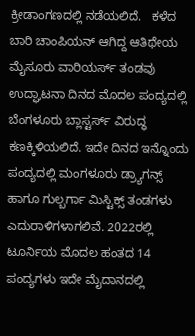ಕ್ರೀಡಾಂಗಣದಲ್ಲಿ ನಡೆಯಲಿದೆ.   ಕಳೆದ ಬಾರಿ ಚಾಂಪಿಯನ್ ಆಗಿದ್ದ ಆತಿಥೇಯ ಮೈಸೂರು ವಾರಿಯರ್ಸ್ ತಂಡವು ಉದ್ಘಾಟನಾ ದಿನದ ಮೊದಲ ಪಂದ್ಯದಲ್ಲಿ ಬೆಂಗಳೂರು ಬ್ಲಾಸ್ಟರ್ಸ್ ವಿರುದ್ಧ ಕಣಕ್ಕಿಳಿಯಲಿದೆ. ಇದೇ ದಿನದ ಇನ್ನೊಂದು ಪಂದ್ಯದಲ್ಲಿ ಮಂಗಳೂರು ಡ್ರ್ಯಾಗನ್ಸ್ ಹಾಗೂ ಗುಲ್ಬರ್ಗಾ ಮಿಸ್ಟಿಕ್ಸ್ ತಂಡಗಳು ಎದುರಾಳಿಗಳಾಗಲಿವೆ. 2022ರಲ್ಲಿ ಟೂರ್ನಿಯ ಮೊದಲ ಹಂತದ 14 ಪಂದ್ಯಗಳು ಇದೇ ಮೈದಾನದಲ್ಲಿ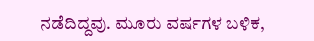ನಡೆದಿದ್ದವು. ಮೂರು ವರ್ಷಗಳ ಬಳಿಕ,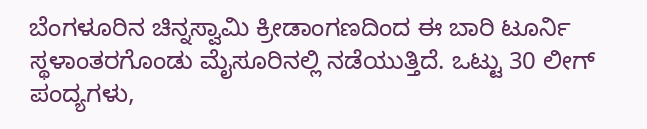ಬೆಂಗಳೂರಿನ ಚಿನ್ನಸ್ವಾಮಿ ಕ್ರೀಡಾಂಗಣದಿಂದ ಈ ಬಾರಿ ಟೂರ್ನಿ ಸ್ಥಳಾಂತರಗೊಂಡು ಮೈಸೂರಿನಲ್ಲಿ ನಡೆಯುತ್ತಿದೆ. ಒಟ್ಟು 30 ಲೀಗ್ ಪಂದ್ಯಗಳು,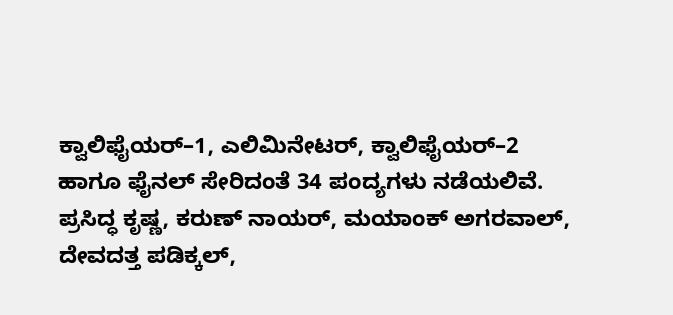ಕ್ವಾಲಿಫೈಯರ್–1, ಎಲಿಮಿನೇಟರ್, ಕ್ವಾಲಿಫೈಯರ್–2 ಹಾಗೂ ಫೈನಲ್ ಸೇರಿದಂತೆ 34 ಪಂದ್ಯಗಳು ನಡೆಯಲಿವೆ. ಪ್ರಸಿದ್ಧ ಕೃಷ್ಣ, ಕರುಣ್ ನಾಯರ್, ಮಯಾಂಕ್ ಅಗರವಾಲ್, ದೇವದತ್ತ ಪಡಿಕ್ಕಲ್,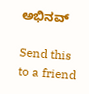ಅಭಿನವ್

Send this to a friend